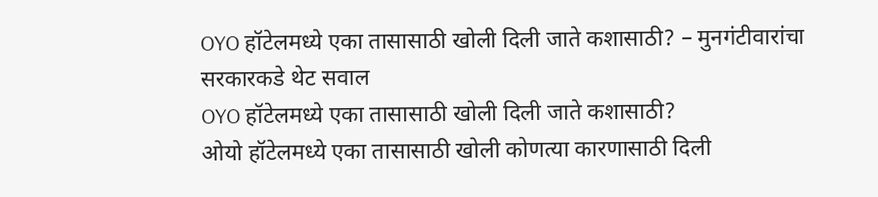OYO हॉटेलमध्ये एका तासासाठी खोली दिली जाते कशासाठी? – मुनगंटीवारांचा सरकारकडे थेट सवाल
OYO हॉटेलमध्ये एका तासासाठी खोली दिली जाते कशासाठी?
ओयो हॉटेलमध्ये एका तासासाठी खोली कोणत्या कारणासाठी दिली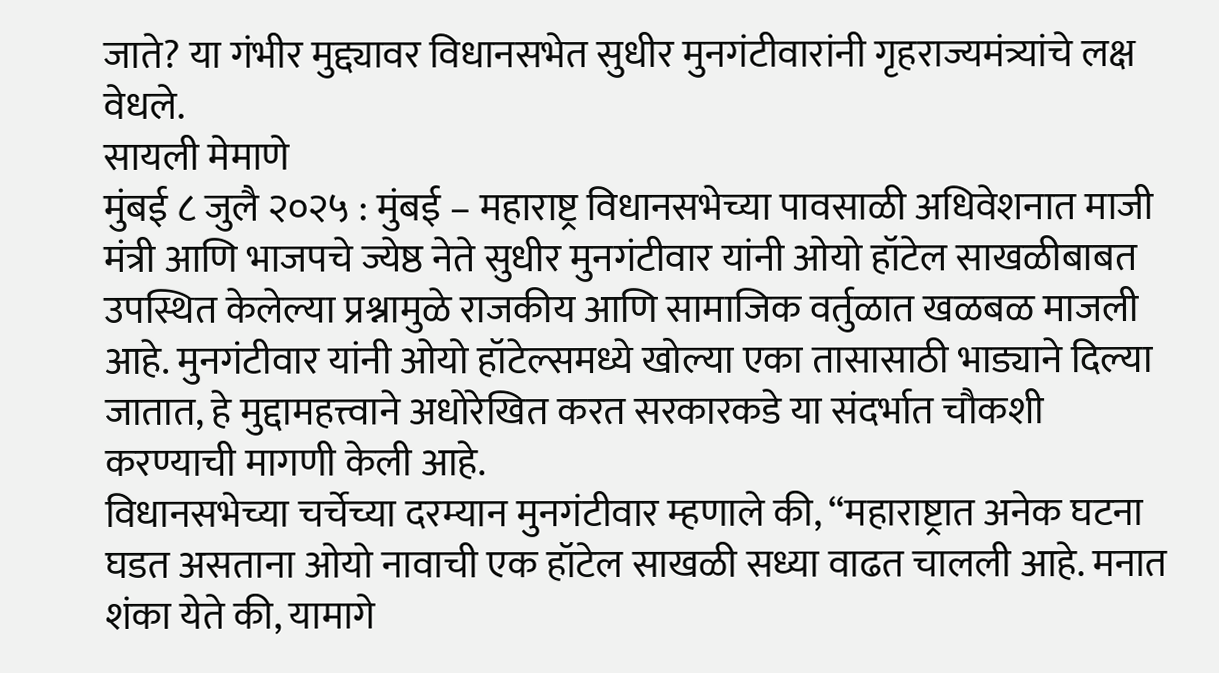जाते? या गंभीर मुद्द्यावर विधानसभेत सुधीर मुनगंटीवारांनी गृहराज्यमंत्र्यांचे लक्ष वेधले.
सायली मेमाणे
मुंबई ८ जुलै २०२५ : मुंबई – महाराष्ट्र विधानसभेच्या पावसाळी अधिवेशनात माजी मंत्री आणि भाजपचे ज्येष्ठ नेते सुधीर मुनगंटीवार यांनी ओयो हॉटेल साखळीबाबत उपस्थित केलेल्या प्रश्नामुळे राजकीय आणि सामाजिक वर्तुळात खळबळ माजली आहे. मुनगंटीवार यांनी ओयो हॉटेल्समध्ये खोल्या एका तासासाठी भाड्याने दिल्या जातात, हे मुद्दामहत्त्वाने अधोरेखित करत सरकारकडे या संदर्भात चौकशी करण्याची मागणी केली आहे.
विधानसभेच्या चर्चेच्या दरम्यान मुनगंटीवार म्हणाले की, “महाराष्ट्रात अनेक घटना घडत असताना ओयो नावाची एक हॉटेल साखळी सध्या वाढत चालली आहे. मनात शंका येते की, यामागे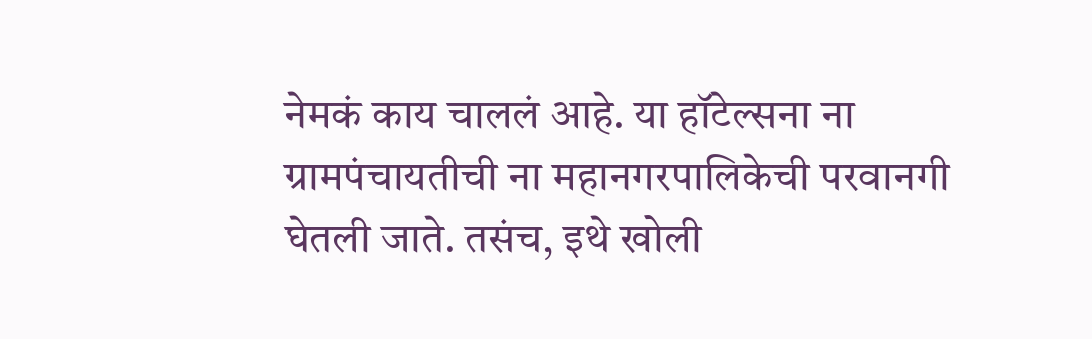नेमकं काय चाललं आहे. या हॉटेल्सना ना ग्रामपंचायतीची ना महानगरपालिकेची परवानगी घेतली जाते. तसंच, इथे खोली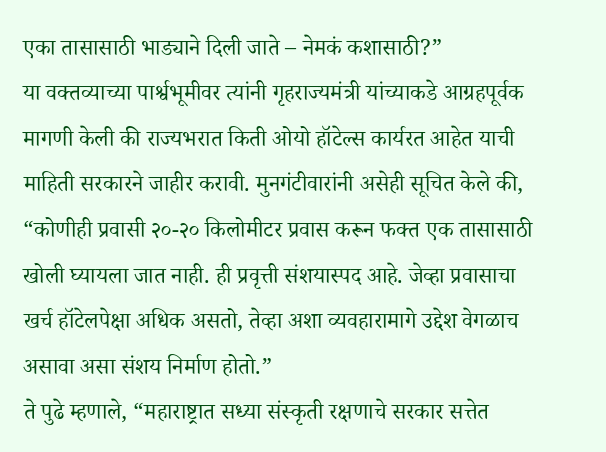एका तासासाठी भाड्याने दिली जाते – नेमकं कशासाठी?”
या वक्तव्याच्या पार्श्वभूमीवर त्यांनी गृहराज्यमंत्री यांच्याकडे आग्रहपूर्वक मागणी केली की राज्यभरात किती ओयो हॉटेल्स कार्यरत आहेत याची माहिती सरकारने जाहीर करावी. मुनगंटीवारांनी असेही सूचित केले की, “कोणीही प्रवासी २०-२० किलोमीटर प्रवास करून फक्त एक तासासाठी खोली घ्यायला जात नाही. ही प्रवृत्ती संशयास्पद आहे. जेव्हा प्रवासाचा खर्च हॉटेलपेक्षा अधिक असतो, तेव्हा अशा व्यवहारामागे उद्देश वेगळाच असावा असा संशय निर्माण होतो.”
ते पुढे म्हणाले, “महाराष्ट्रात सध्या संस्कृती रक्षणाचे सरकार सत्तेत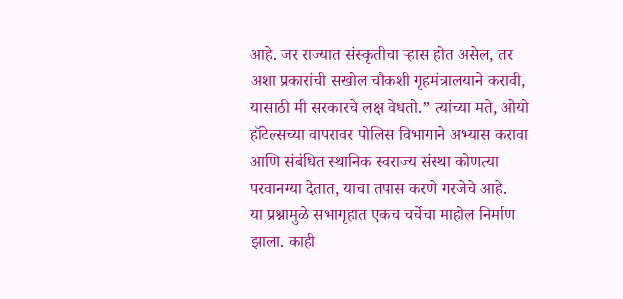आहे. जर राज्यात संस्कृतीचा ऱ्हास होत असेल, तर अशा प्रकारांची सखोल चौकशी गृहमंत्रालयाने करावी, यासाठी मी सरकारचे लक्ष वेधतो.” त्यांच्या मते, ओयो हॉटेल्सच्या वापरावर पोलिस विभागाने अभ्यास करावा आणि संबंधित स्थानिक स्वराज्य संस्था कोणत्या परवानग्या देतात, याचा तपास करणे गरजेचे आहे.
या प्रश्नामुळे सभागृहात एकच चर्चेचा माहोल निर्माण झाला. काही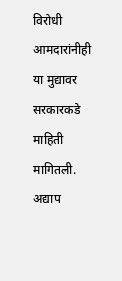विरोधी आमदारांनीही या मुद्यावर सरकारकडे माहिती मागितली. अद्याप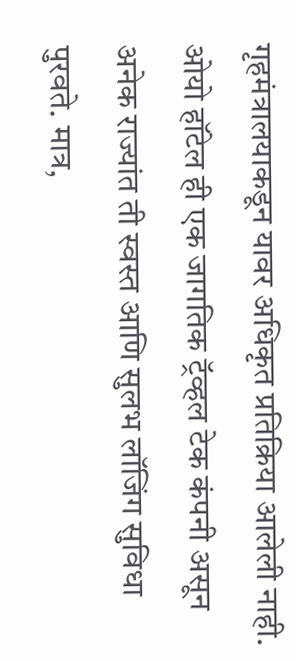गृहमंत्रालयाकडून यावर अधिकृत प्रतिक्रिया आलेली नाही.
ओयो हॉटेल ही एक जागतिक ट्रॅव्हल टेक कंपनी असून अनेक राज्यांत ती स्वस्त आणि सुलभ लॉजिंग सुविधा पुरवते. मात्र,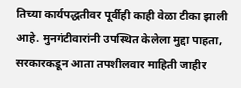तिच्या कार्यपद्धतीवर पूर्वीही काही वेळा टीका झाली आहे. मुनगंटीवारांनी उपस्थित केलेला मुद्दा पाहता, सरकारकडून आता तपशीलवार माहिती जाहीर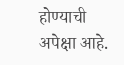होण्याची अपेक्षा आहे.